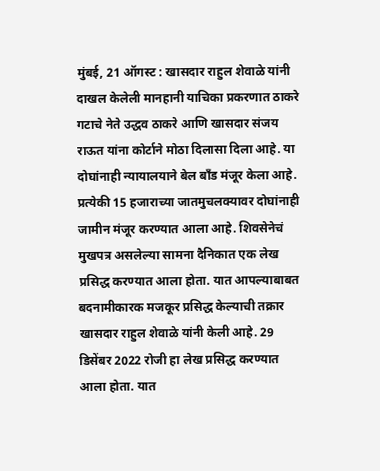मुंबई, 21 ऑगस्ट : खासदार राहुल शेवाळे यांनी दाखल केलेली मानहानी याचिका प्रकरणात ठाकरे गटाचे नेते उद्धव ठाकरे आणि खासदार संजय राऊत यांना कोर्टाने मोठा दिलासा दिला आहे. या दोघांनाही न्यायालयाने बेल बाँड मंजूर केला आहे. प्रत्येकी 15 हजाराच्या जातमुचलक्यावर दोघांनाही जामीन मंजूर करण्यात आला आहे. शिवसेनेचं मुखपत्र असलेल्या सामना दैनिकात एक लेख प्रसिद्ध करण्यात आला होता. यात आपल्याबाबत बदनामीकारक मजकूर प्रसिद्ध केल्याची तक्रार खासदार राहुल शेवाळे यांनी केली आहे. 29 डिसेंबर 2022 रोजी हा लेख प्रसिद्ध करण्यात आला होता. यात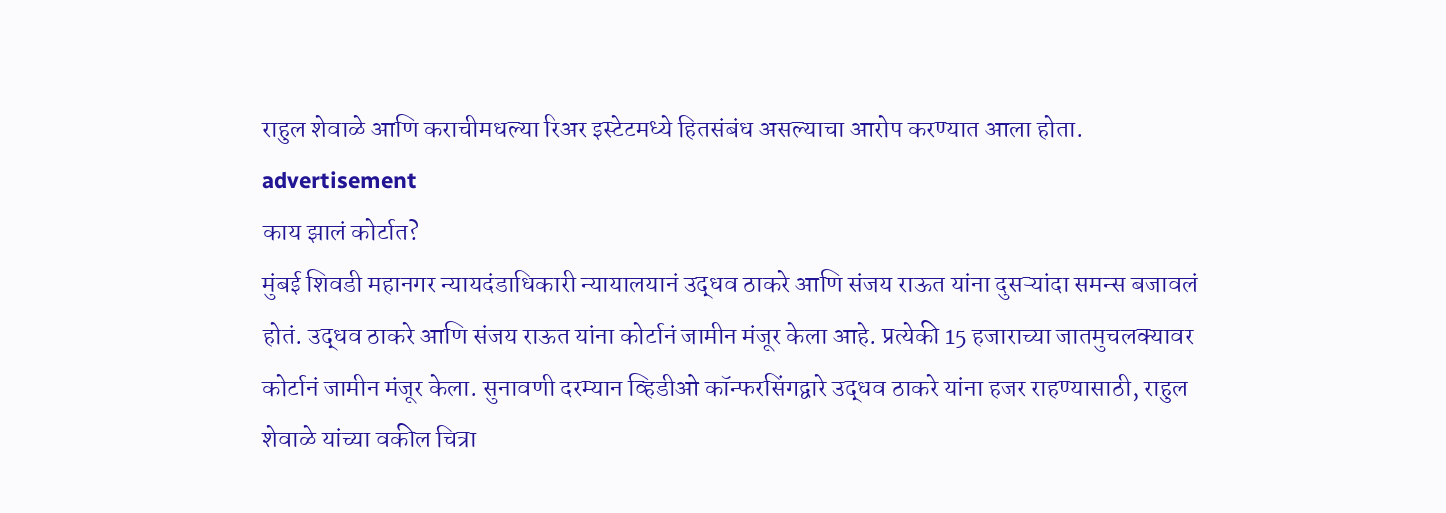राहुल शेवाळे आणि कराचीमधल्या रिअर इस्टेटमध्ये हितसंबंध असल्याचा आरोप करण्यात आला होता.
advertisement
काय झालं कोर्टात?
मुंबई शिवडी महानगर न्यायदंडाधिकारी न्यायालयानं उद्धव ठाकरे आणि संजय राऊत यांना दुसऱ्यांदा समन्स बजावलं होतं. उद्धव ठाकरे आणि संजय राऊत यांना कोर्टानं जामीन मंजूर केला आहे. प्रत्येकी 15 हजाराच्या जातमुचलक्यावर कोर्टानं जामीन मंजूर केला. सुनावणी दरम्यान व्हिडीओ कॉन्फरसिंगद्वारे उद्धव ठाकरे यांना हजर राहण्यासाठी, राहुल शेवाळे यांच्या वकील चित्रा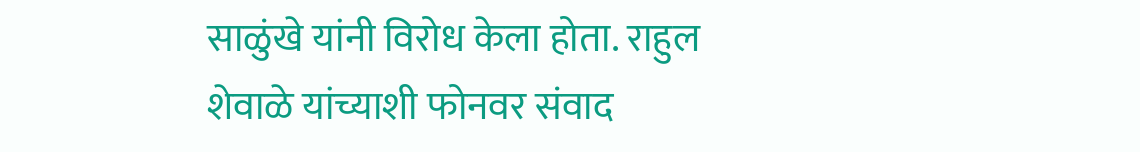साळुंखे यांनी विरोध केला होता. राहुल शेवाळे यांच्याशी फोनवर संवाद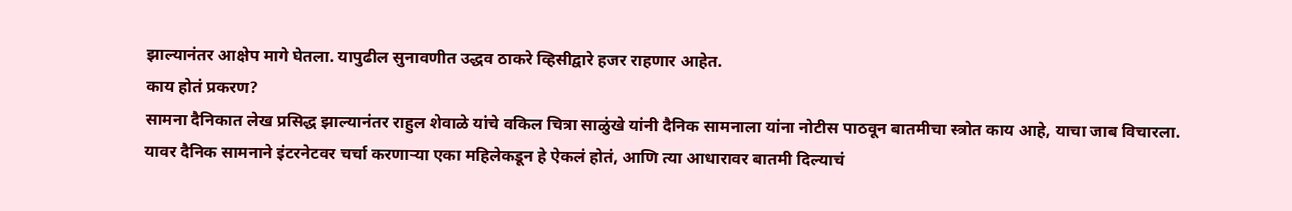झाल्यानंतर आक्षेप मागे घेतला. यापुढील सुनावणीत उद्धव ठाकरे व्हिसीद्वारे हजर राहणार आहेत.
काय होतं प्रकरण?
सामना दैनिकात लेख प्रसिद्ध झाल्यानंतर राहुल शेवाळे यांचे वकिल चित्रा साळुंखे यांनी दैनिक सामनाला यांना नोटीस पाठवून बातमीचा स्त्रोत काय आहे, याचा जाब विचारला. यावर दैनिक सामनाने इंटरनेटवर चर्चा करणाऱ्या एका महिलेकडून हे ऐकलं होतं, आणि त्या आधारावर बातमी दिल्याचं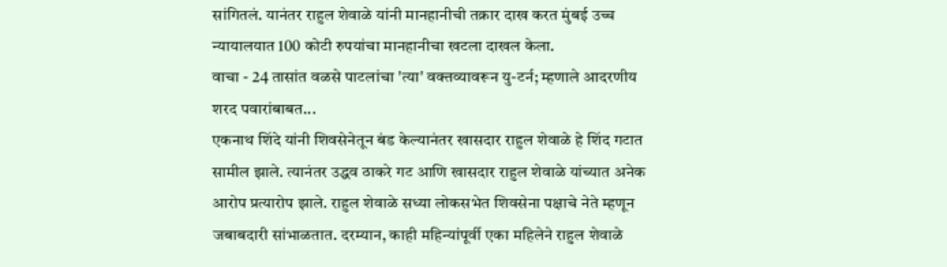सांगितलं. यानंतर राहुल शेवाळे यांनी मानहानीची तक्रार दाख करत मुंबई उच्च न्यायालयात 100 कोटी रुपयांचा मानहानीचा खटला दाखल केला.
वाचा - 24 तासांत वळसे पाटलांचा 'त्या' वक्तव्यावरून यु-टर्न; म्हणाले आदरणीय शरद पवारांबाबत...
एकनाथ शिंदे यांनी शिवसेनेतून बंड केल्यानंतर खासदार राहुल शेवाळे हे शिंद गटात सामील झाले. त्यानंतर उद्धव ठाकरे गट आणि खासदार राहुल शेवाळे यांच्यात अनेक आरोप प्रत्यारोप झाले. राहुल शेवाळे सध्या लोकसभेत शिवसेना पक्षाचे नेते म्हणून जबाबदारी सांभाळतात. दरम्यान, काही महिन्यांपूर्वी एका महिलेने राहुल शेवाळे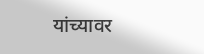यांच्यावर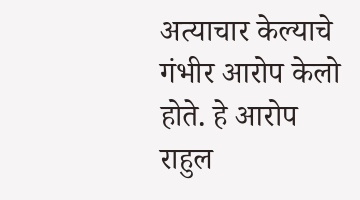अत्याचार केल्याचे गंभीर आरोप केलो होते. हे आरोप राहुल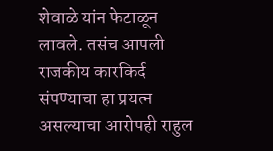शेवाळे यांन फेटाळून लावले. तसंच आपली राजकीय कारकिर्द संपण्याचा हा प्रयत्न असल्याचा आरोपही राहुल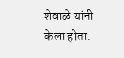शेवाळे यांनी केला होता.